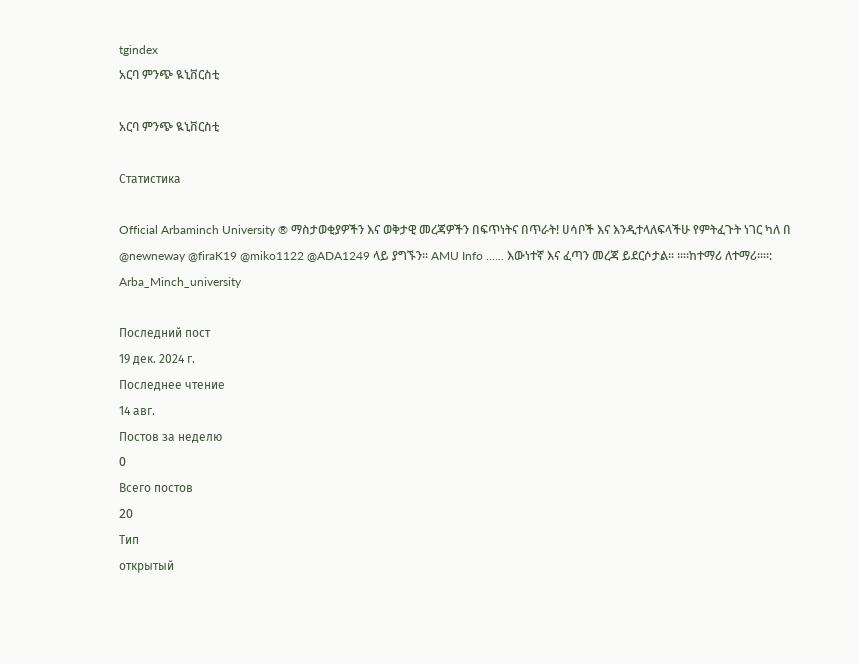tgindex
አርባ ምንጭ ዪኒቨርስቲ

አርባ ምንጭ ዪኒቨርስቲ

Статистика

Official Arbaminch University ® ማስታወቂያዎችን እና ወቅታዊ መረጃዎችን በፍጥነትና በጥራት! ሀሳቦች እና እንዲተላለፍላችሁ የምትፈጉት ነገር ካለ በ @newneway @firaK19 @miko1122 @ADA1249 ላይ ያግኙን፡፡ AMU Info ...... እውነተኛ እና ፈጣን መረጃ ይደርሶታል፡፡ ።።ከተማሪ ለተማሪ።።: Arba_Minch_university

Последний пост
19 дек. 2024 г.
Последнее чтение
14 авг.
Постов за неделю
0
Всего постов
20
Тип
открытый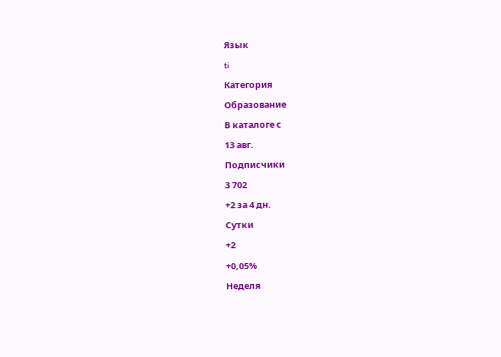Язык
ti
Категория
Образование
В каталоге с
13 авг.
Подписчики
3 702
+2 за 4 дн.
Сутки
+2
+0,05%
Неделя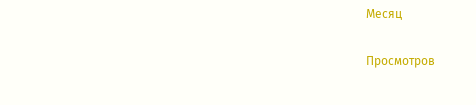Месяц

Просмотров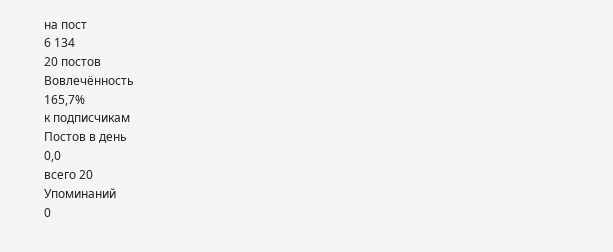на пост
6 134
20 постов
Вовлечённость
165,7%
к подписчикам
Постов в день
0,0
всего 20
Упоминаний
0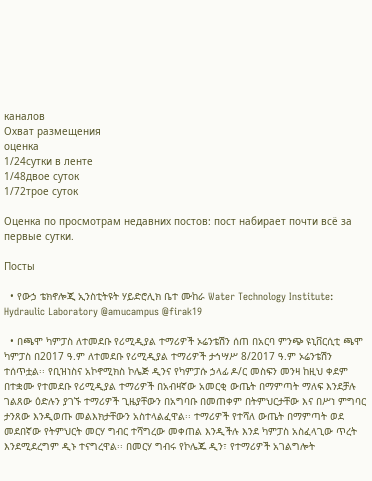каналов
Охват размещения
оценка
1/24сутки в ленте
1/48двое суток
1/72трое суток

Оценка по просмотрам недавних постов: пост набирает почти всё за первые сутки.

Посты

  • የውኃ ቴክኖሎጂ ኢንስቲትዩት ሃይድሮሊክ ቤተ ሙከራ Water Technology Institute: Hydraulic Laboratory @amucampus @firak19

  • በጫሞ ካምፓስ ለተመደቡ የሪሚዲያል ተማሪዎች ኦሬንቴሽን ሰጠ በአርባ ምንጭ ዩኒቨርሲቲ ጫሞ ካምፓስ በ2017 ዓ.ም ለተመደቡ የሪሚዲያል ተማሪዎች ታኅሣሥ 8/2017 ዓ.ም ኦሬንቴሽን ተሰጥቷል፡፡ የቢዝነስና አኮኖሚክስ ኮሌጅ ዲንና የካምፓሱ ኃላፊ ዶ/ር መስፍን መንዛ ከዚህ ቀደም በተቋሙ የተመደቡ የሪሚዲያል ተማሪዎች በአብዛኛው አመርቂ ውጤት በማምጣት ማለፍ እንደቻሉ ገልጸው ዕድሉን ያገኙ ተማሪዎች ጊዜያቸውን በአግባቡ በመጠቀም በትምህርታቸው እና በሥነ ምግባር ታንጸው እንዲወጡ መልእክታቸውን አስተላልፈዋል፡፡ ተማሪዎች የተሻለ ውጤት በማምጣት ወደ መደበኛው የትምህርት መርሃ ግብር ተሻግረው መቀጠል እንዲችሉ እንደ ካምፓስ አስፈላጊው ጥረት እንደሚደረግም ዲኑ ተናግረዋል፡፡ በመርሃ ግብሩ የኮሌጁ ዲን፣ የተማሪዎች አገልግሎት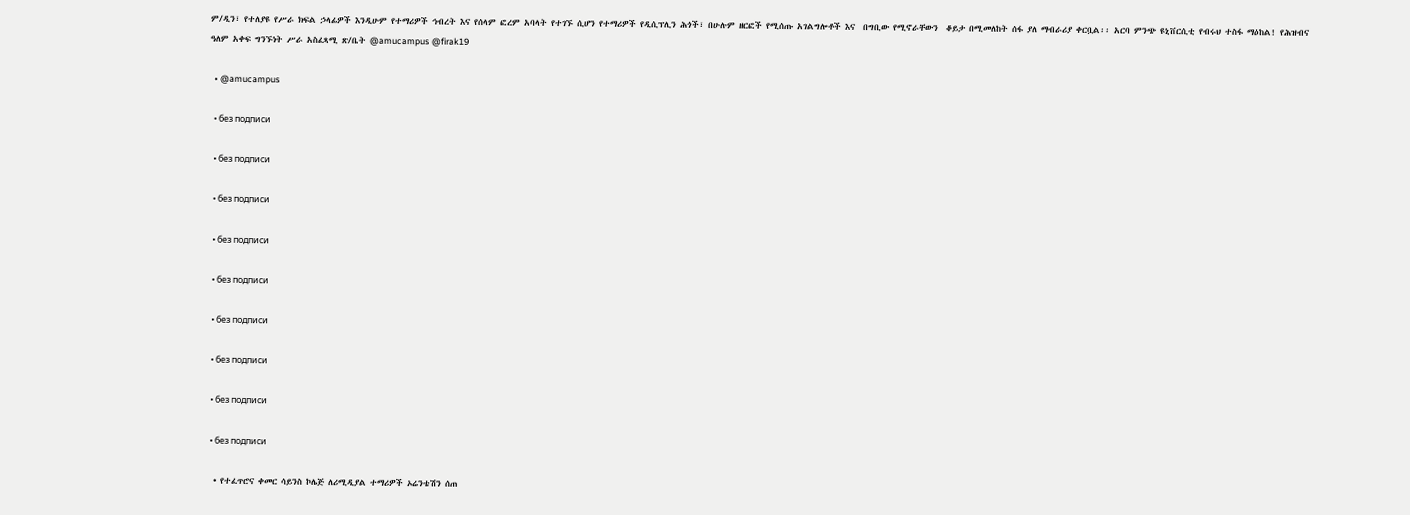ም/ዲን፣ የተለያዩ የሥራ ክፍል ኃላፊዎች እንዲሁም የተማሪዎች ኅብረት እና የሰላም ፎረም አባላት የተገኙ ሲሆን የተማሪዎች የዲሲፕሊን ሕጎች፣ በሁሉም ዘርፎች የሚሰጡ አገልግሎቶች እና  በግቢው የሚኖራቸውን  ቆይታ በሚመለከት ሰፋ ያለ ማብራሪያ ቀርቧል፡፡ አርባ ምንጭ ዩኒቨርሲቲ የብሩህ ተስፋ ማዕከል! የሕዝብና ዓለም አቀፍ ግንኙነት ሥራ አስፈጻሚ ጽ/ቤት @amucampus @firak19

  • @amucampus

  • без подписи

  • без подписи

  • без подписи

  • без подписи

  • без подписи

  • без подписи

  • без подписи

  • без подписи

  • без подписи

  • የተፈጥሮና ቀመር ሳይንስ ኮሌጅ ለሪሚዲያል ተማሪዎች ኦሬንቴሽን ሰጠ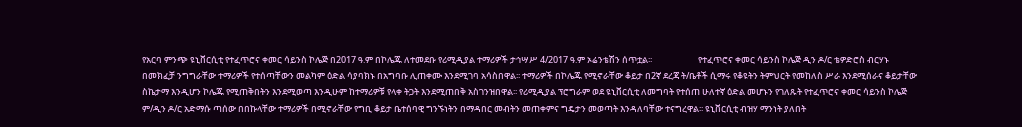የአርባ ምንጭ ዩኒቨርሲቲ የተፈጥሮና ቀመር ሳይንስ ኮሌጅ በ2017 ዓ.ም በኮሌጁ ለተመደቡ የሪሚዲያል ተማሪዎች ታኅሣሥ 4/2017 ዓ.ም ኦሬንቴሽን ሰጥቷል፡፡                       የተፈጥሮና ቀመር ሳይንስ ኮሌጅ ዲን ዶ/ር ቴዎድሮስ ብርሃኑ በመክፈቻ ንግግራቸው ተማሪዎች የተሰጣቸውን መልካም ዕድል ሳያባክኑ በአግባቡ ሊጠቀሙ እንደሚገባ አሳስበዋል፡፡ ተማሪዎች በኮሌጁ የሚኖራቸው ቆይታ በ2ኛ ደረጃ ት/ቤቶች ሲማሩ የቆዩትን ትምህርት የመከለስ ሥራ እንደሚሰራና ቆይታቸው ስኬታማ እንዲሆን ኮሌጁ የሚጠቅበትን እንደሚወጣ እንዲሁም ከተማሪዎቹ የላቀ ትጋት እንደሚጠበቅ አስገንዝበዋል፡፡ የሪሚዲያል ፕሮግራም ወደ ዩኒቨርሲቲ ለመግባት የተሰጠ ሁለተኛ ዕድል መሆኑን የገለጹት የተፈጥሮና ቀመር ሳይንስ ኮሌጅ ም/ዲን ዶ/ር አድማሱ ጣሰው በበኩላቸው ተማሪዎች በሚኖራቸው የግቢ ቆይታ ቤተሰባዊ ግንኙነትን በማዳበር መብትን መጠቀምና ግዴታን መወጣት እንዳለባቸው ተናግረዋል፡፡ ዩኒቨርሲቲ ብዝሃ ማንነት ያለበት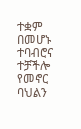ተቋም በመሆኑ ተባብሮና ተቻችሎ የመኖር ባህልን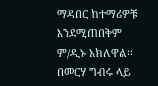ማዳበር ከተማሪዎቹ እንደሚጠበቅም ም/ዲኑ አክለዋል፡፡ በመርሃ ግብሩ ላይ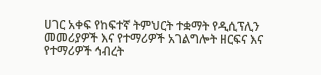ሀገር አቀፍ የከፍተኛ ትምህርት ተቋማት የዲሲፕሊን መመሪያዎች እና የተማሪዎች አገልግሎት ዘርፍና እና የተማሪዎች ኅብረት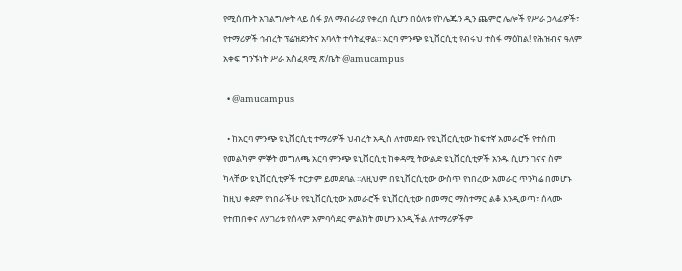የሚሰጡት አገልግሎት ላይ ሰፋ ያለ ማብራሪያ የቀረበ ሲሆን በዕለቱ የኮሌጁን ዲን ጨምሮ ሌሎች የሥራ ኃላፊዎች፣ የተማሪዎች ኅብረት ፕሬዝደንትና አባላት ተሳትፈዋል፡፡ አርባ ምንጭ ዩኒቨርሲቲ የብሩህ ተስፋ ማዕከል! የሕዝብና ዓለም አቀፍ ግንኙነት ሥራ አስፈጻሚ ጽ/ቤት @amucampus

  • @amucampus

  • ከአርባ ምንጭ ዩኒቨርሲቲ ተማሪዎች ህብረት አዲስ ለተመደቡ የዩኒቨርሲቲው ከፍተኛ አመራሮች የተሰጠ የመልካም ምኞት መግለጫ አርባ ምንጭ ዩኒቨርሲቲ ከቀዳሚ ትውልድ ዩኒቨርሲቲዎች አንዱ ሲሆን ገናና ስም ካላቸው ዩኒቨርሲቲዎች ተርታም ይመደባል ፡፡ለዚህም በዩኒቨርሲቲው ውስጥ የነበረው አመራር ጥንካሬ በመሆኑ ከዚህ ቀደም የነበራችሁ የዩኒቨርሲቲው አመራሮች ዩኒቨርሲቲው በመማር ማስተማር ልቆ እንዲወጣ፣ ሰላሙ የተጠበቀና ለሃገሪቱ የሰላም አምባሳደር ምልክት መሆን እንዲችል ለተማሪዎችም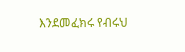እንደመፈክሩ የብሩህ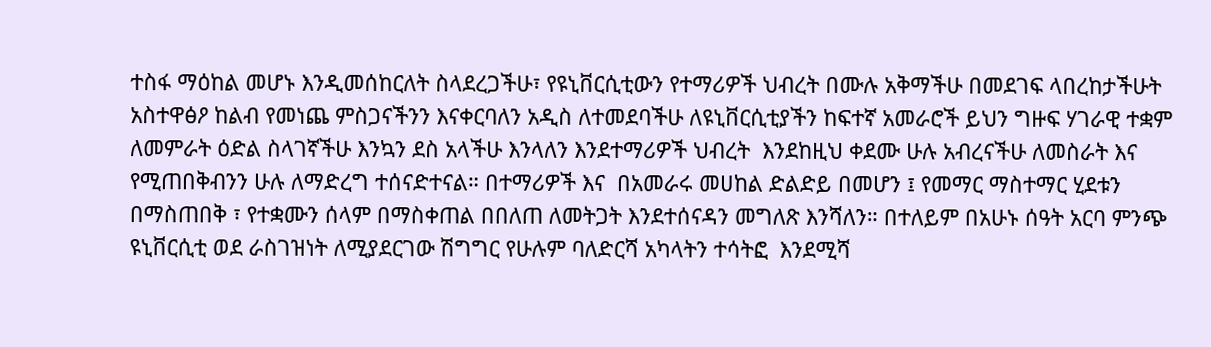ተስፋ ማዕከል መሆኑ እንዲመሰከርለት ስላደረጋችሁ፣ የዩኒቨርሲቲውን የተማሪዎች ህብረት በሙሉ አቅማችሁ በመደገፍ ላበረከታችሁት አስተዋፅዖ ከልብ የመነጨ ምስጋናችንን እናቀርባለን አዲስ ለተመደባችሁ ለዩኒቨርሲቲያችን ከፍተኛ አመራሮች ይህን ግዙፍ ሃገራዊ ተቋም ለመምራት ዕድል ስላገኛችሁ እንኳን ደስ አላችሁ እንላለን እንደተማሪዎች ህብረት  እንደከዚህ ቀደሙ ሁሉ አብረናችሁ ለመስራት እና የሚጠበቅብንን ሁሉ ለማድረግ ተሰናድተናል። በተማሪዎች እና  በአመራሩ መሀከል ድልድይ በመሆን ፤ የመማር ማስተማር ሂደቱን በማስጠበቅ ፣ የተቋሙን ሰላም በማስቀጠል በበለጠ ለመትጋት እንደተሰናዳን መግለጽ እንሻለን። በተለይም በአሁኑ ሰዓት አርባ ምንጭ ዩኒቨርሲቲ ወደ ራስገዝነት ለሚያደርገው ሽግግር የሁሉም ባለድርሻ አካላትን ተሳትፎ  እንደሚሻ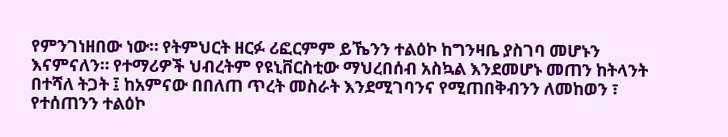የምንገነዘበው ነው። የትምህርት ዘርፉ ሪፎርምም ይኼንን ተልዕኮ ከግንዛቤ ያስገባ መሆኑን እናምናለን። የተማሪዎች ህብረትም የዩኒቨርስቲው ማህረበሰብ አስኳል እንደመሆኑ መጠን ከትላንት በተሻለ ትጋት ፤ ከአምናው በበለጠ ጥረት መስራት እንደሚገባንና የሚጠበቅብንን ለመከወን ፣ የተሰጠንን ተልዕኮ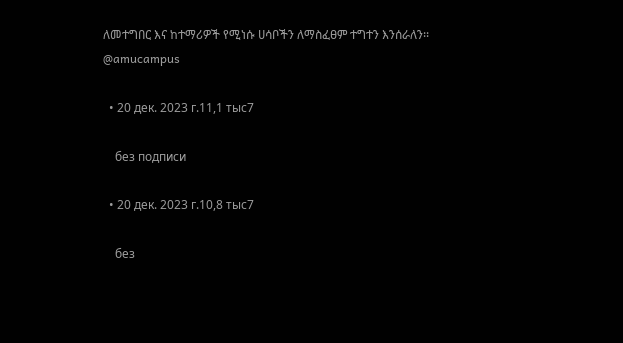ለመተግበር እና ከተማሪዎች የሚነሱ ሀሳቦችን ለማስፈፀም ተግተን እንሰራለን፡፡ @amucampus

  • 20 дек. 2023 г.11,1 тыс7

    без подписи

  • 20 дек. 2023 г.10,8 тыс7

    без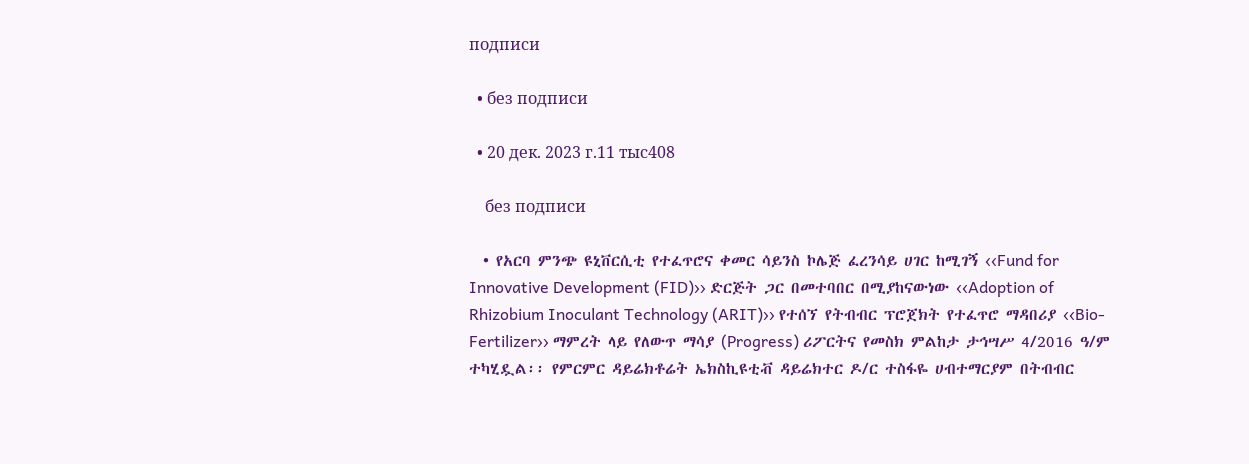подписи

  • без подписи

  • 20 дек. 2023 г.11 тыс408

    без подписи

  • የአርባ ምንጭ ዩኒቨርሲቲ የተፈጥሮና ቀመር ሳይንስ ኮሌጅ ፈረንሳይ ሀገር ከሚገኝ ‹‹Fund for Innovative Development (FID)›› ድርጅት ጋር በመተባበር በሚያከናውነው ‹‹Adoption of Rhizobium Inoculant Technology (ARIT)›› የተሰኘ የትብብር ፕሮጀክት የተፈጥሮ ማዳበሪያ ‹‹Bio-Fertilizer›› ማምረት ላይ የለውጥ ማሳያ (Progress) ሪፖርትና የመስክ ምልከታ ታኅሣሥ 4/2016 ዓ/ም ተካሂዷል፡፡ የምርምር ዳይሬክቶሬት ኤክስኪዩቲቭ ዳይሬክተር ዶ/ር ተስፋዬ ሀብተማርያም በትብብር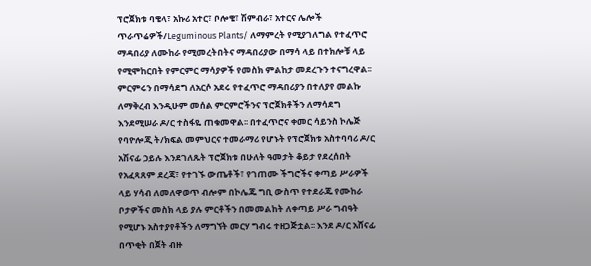ፕሮጀክቱ ባቄላ፣ አኩሪ አተር፣ ቦሎቄ፣ ሽምብራ፣ አተርና ሌሎች ጥራጥሬዎች/Leguminous Plants/ ለማምረት የሚያገለግል የተፈጥሮ ማዳበሪያ ለሙከራ የሚመረትበትና ማዳበሪያው በማሳ ላይ በተክሎቹ ላይ የሚሞከርበት የምርምር ማሳያዎች የመስክ ምልከታ መደረጉን ተናግረዋል፡፡ ምርምሩን በማሳደግ ለአርሶ አደሩ የተፈጥሮ ማዳበሪያን በተለያየ መልኩ ለማቅረብ እንዲሁም መሰል ምርምሮችንና ፕሮጀክቶችን ለማሳደግ እንደሚሠራ ዶ/ር ተስፋዬ ጠቁመዋል፡፡ በተፈጥሮና ቀመር ሳይንስ ኮሌጅ የባዮሎጂ ት/ክፍል መምህርና ተመራማሪ የሆኑት የፕሮጀክቱ አስተባባሪ ዶ/ር አሽናፊ ኃይሉ እንደገለጹት ፕሮጀክቱ በሁለት ዓመታት ቆይታ የደረሰበት የአፈጻጸም ደረጃ፣ የተገኙ ውጤቶች፣ የገጠሙ ችግሮችና ቀጣይ ሥራዎች ላይ ሃሳብ ለመለዋወጥ ብሎም በኮሌጁ ግቢ ውስጥ የተደራጁ የሙከራ ቦታዎችና መስክ ላይ ያሉ ምርቶችን በመመልከት ለቀጣይ ሥራ ግብዓት የሚሆኑ አስተያየቶችን ለማግኘት መርሃ ግብሩ ተዘጋጅቷል፡፡ እንደ ዶ/ር አሸናፊ በጥቂት በጀት ብዙ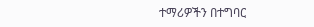ተማሪዎችን በተግባር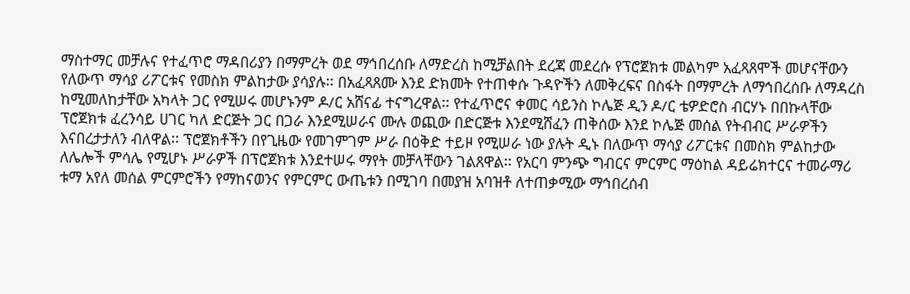ማስተማር መቻሉና የተፈጥሮ ማዳበሪያን በማምረት ወደ ማኅበረሰቡ ለማድረስ ከሚቻልበት ደረጃ መደረሱ የፕሮጀክቱ መልካም አፈጻጸሞች መሆናቸውን የለውጥ ማሳያ ሪፖርቱና የመስክ ምልከታው ያሳያሉ፡፡ በአፈጻጸሙ እንደ ድክመት የተጠቀሱ ጉዳዮችን ለመቅረፍና በስፋት በማምረት ለማኅበረሰቡ ለማዳረስ ከሚመለከታቸው አካላት ጋር የሚሠሩ መሆኑንም ዶ/ር አሸናፊ ተናግረዋል፡፡ የተፈጥሮና ቀመር ሳይንስ ኮሌጅ ዲን ዶ/ር ቴዎድሮስ ብርሃኑ በበኩላቸው ፕሮጀክቱ ፈረንሳይ ሀገር ካለ ድርጅት ጋር በጋራ እንደሚሠራና ሙሉ ወጪው በድርጅቱ እንደሚሸፈን ጠቅሰው እንደ ኮሌጅ መሰል የትብብር ሥራዎችን እናበረታታለን ብለዋል፡፡ ፕሮጀክቶችን በየጊዜው የመገምገም ሥራ በዕቅድ ተይዞ የሚሠራ ነው ያሉት ዲኑ በለውጥ ማሳያ ሪፖርቱና በመስክ ምልከታው ለሌሎች ምሳሌ የሚሆኑ ሥራዎች በፕሮጀክቱ እንደተሠሩ ማየት መቻላቸውን ገልጸዋል፡፡ የአርባ ምንጭ ግብርና ምርምር ማዕከል ዳይሬክተርና ተመራማሪ ቱማ አየለ መሰል ምርምሮችን የማከናወንና የምርምር ውጤቱን በሚገባ በመያዝ አባዝቶ ለተጠቃሚው ማኅበረሰብ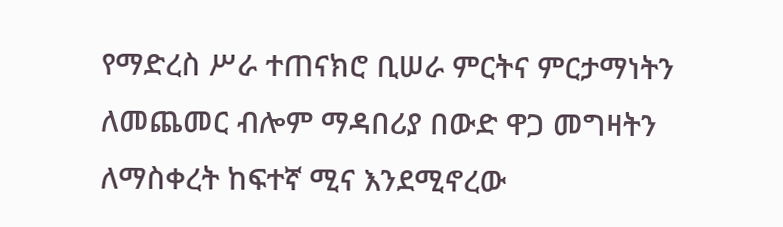የማድረስ ሥራ ተጠናክሮ ቢሠራ ምርትና ምርታማነትን ለመጨመር ብሎም ማዳበሪያ በውድ ዋጋ መግዛትን ለማስቀረት ከፍተኛ ሚና እንደሚኖረው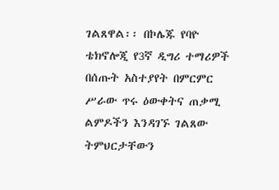ገልጸዋል፡፡ በኮሌጁ የባዮ ቴክኖሎጂ የ3ኛ ዲግሪ ተማሪዎች በሰጡት አስተያየት በምርምር ሥራው ጥሩ ዕውቀትና ጠቃሚ ልምዶችን እንዳገኙ ገልጸው ትምህርታቸውን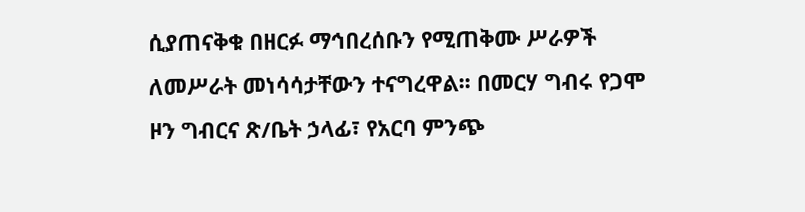ሲያጠናቅቁ በዘርፉ ማኅበረሰቡን የሚጠቅሙ ሥራዎች ለመሥራት መነሳሳታቸውን ተናግረዋል፡፡ በመርሃ ግብሩ የጋሞ ዞን ግብርና ጽ/ቤት ኃላፊ፣ የአርባ ምንጭ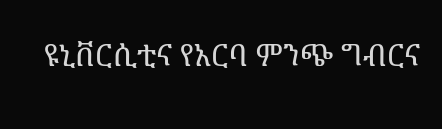ዩኒቨርሲቲና የአርባ ምንጭ ግብርና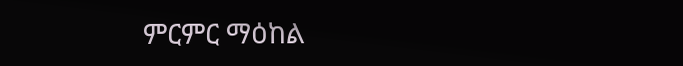ምርምር ማዕከል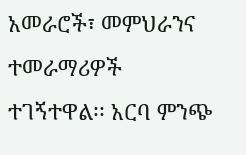አመራሮች፣ መምህራንና ተመራማሪዎች ተገኝተዋል፡፡ አርባ ምንጭ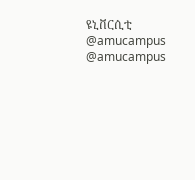ዩኒቨርሲቲ @amucampus @amucampus